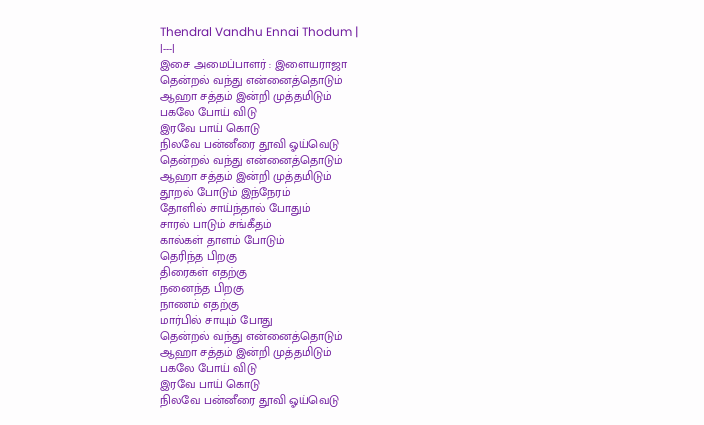Thendral Vandhu Ennai Thodum |
|---|
இசை அமைப்பாளர் : இளையராஜா
தென்றல் வந்து என்னைத்தொடும்
ஆஹா சத்தம் இன்றி முத்தமிடும்
பகலே போய் விடு
இரவே பாய் கொடு
நிலவே பன்னீரை தூவி ஓய்வெடு
தென்றல் வந்து என்னைத்தொடும்
ஆஹா சத்தம் இன்றி முத்தமிடும்
தூறல் போடும் இந்நேரம்
தோளில் சாய்ந்தால் போதும்
சாரல் பாடும் சங்கீதம்
கால்கள் தாளம் போடும்
தெரிந்த பிறகு
திரைகள் எதற்கு
நனைந்த பிறகு
நாணம் எதற்கு
மார்பில் சாயும் போது
தென்றல் வந்து என்னைத்தொடும்
ஆஹா சத்தம் இன்றி முத்தமிடும்
பகலே போய் விடு
இரவே பாய் கொடு
நிலவே பன்னீரை தூவி ஓய்வெடு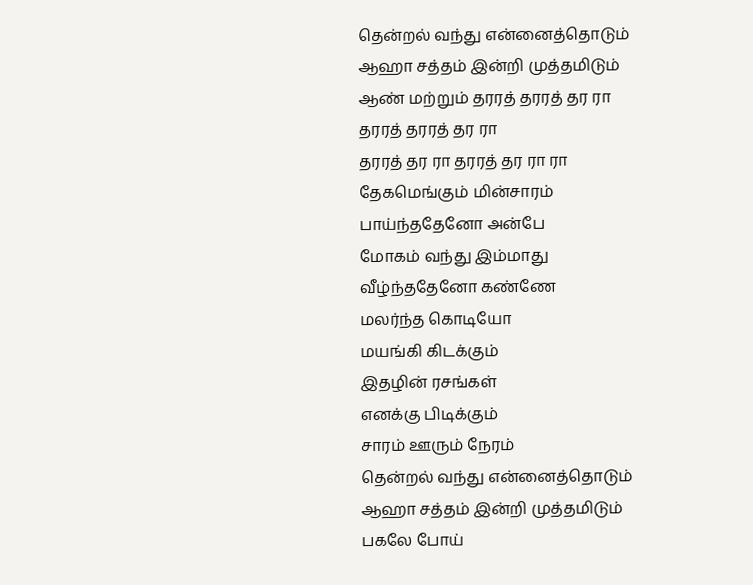தென்றல் வந்து என்னைத்தொடும்
ஆஹா சத்தம் இன்றி முத்தமிடும்
ஆண் மற்றும் தரரத் தரரத் தர ரா
தரரத் தரரத் தர ரா
தரரத் தர ரா தரரத் தர ரா ரா
தேகமெங்கும் மின்சாரம்
பாய்ந்ததேனோ அன்பே
மோகம் வந்து இம்மாது
வீழ்ந்ததேனோ கண்ணே
மலர்ந்த கொடியோ
மயங்கி கிடக்கும்
இதழின் ரசங்கள்
எனக்கு பிடிக்கும்
சாரம் ஊரும் நேரம்
தென்றல் வந்து என்னைத்தொடும்
ஆஹா சத்தம் இன்றி முத்தமிடும்
பகலே போய்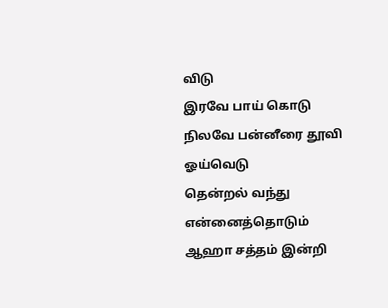விடு
இரவே பாய் கொடு
நிலவே பன்னீரை தூவி ஓய்வெடு
தென்றல் வந்து என்னைத்தொடும்
ஆஹா சத்தம் இன்றி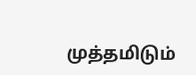முத்தமிடும்